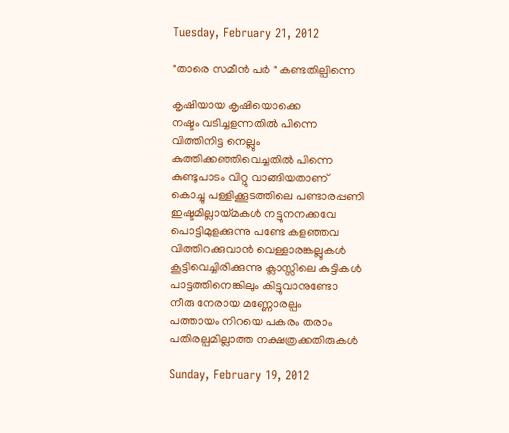Tuesday, February 21, 2012

"താരെ സമീന്‍ പര്‍ " കണ്ടതില്പിന്നെ

കൃഷിയായ കൃഷിയൊക്കെ
നഷ്ടം വടിച്ചളന്നതില്‍ പിന്നെ
വിത്തിനിട്ട നെല്ലും
കുത്തിക്കഞ്ഞിവെച്ചതില്‍ പിന്നെ
കുണ്ടുപാടം വിറ്റു വാങ്ങിയതാണ്
കൊച്ചു പള്ളിക്കൂടത്തിലെ പണ്ടാരപ്പണി
ഇഷ്ടമില്ലായ്മകള്‍ നട്ടുനനക്കവേ
പൊട്ടിമുളക്കുന്നു പണ്ടേ കളഞ്ഞവ
വിത്തിറക്കുവാന്‍ വെള്ളാരങ്കല്ലുകള്‍
കൂട്ടിവെച്ചിരിക്കുന്നു ക്ലാസ്സിലെ കുട്ടികള്‍
പാട്ടത്തിനെങ്കിലും കിട്ടുവാനുണ്ടോ
നീരു നേരായ മണ്ണോരല്പം
പത്തായം നിറയെ പകരം തരാം
പതിരല്പമില്ലാത്ത നക്ഷത്രക്കതിരുകള്‍

Sunday, February 19, 2012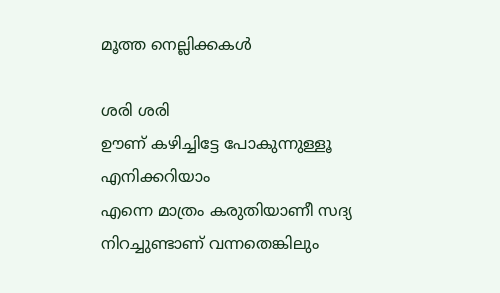മൂത്ത നെല്ലിക്കകള്‍

ശരി ശരി
ഊണ് കഴിച്ചിട്ടേ പോകുന്നുള്ളൂ
എനിക്കറിയാം
എന്നെ മാത്രം കരുതിയാണീ സദ്യ
നിറച്ചുണ്ടാണ് വന്നതെങ്കിലും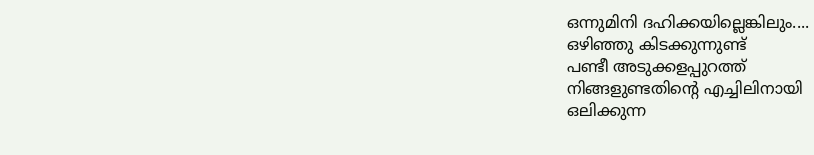ഒന്നുമിനി ദഹിക്കയില്ലെങ്കിലും....
ഒഴിഞ്ഞു കിടക്കുന്നുണ്ട്
പണ്ടീ അടുക്കളപ്പുറത്ത്‌
നിങ്ങളുണ്ടതിന്റെ എച്ചിലിനായി
ഒലിക്കുന്ന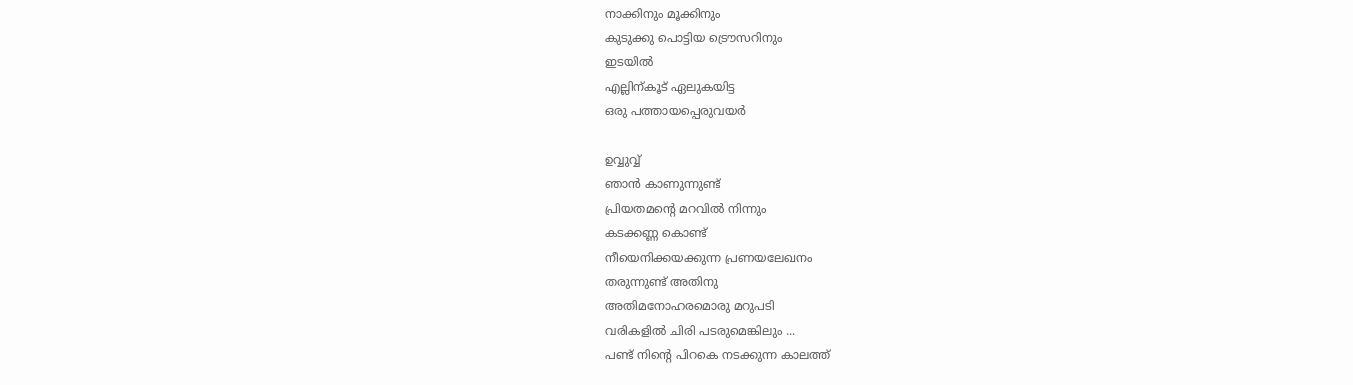നാക്കിനും മൂക്കിനും
കുടുക്കു പൊട്ടിയ ട്രൌസറിനും
ഇടയില്‍
എല്ലിന്കൂട് ഏലുകയിട്ട
ഒരു പത്തായപ്പെരുവയര്‍

ഉവ്വുവ്വ്
ഞാന്‍ കാണുന്നുണ്ട്
പ്രിയതമന്റെ മറവില്‍ നിന്നും
കടക്കണ്ണ കൊണ്ട്
നീയെനിക്കയക്കുന്ന പ്രണയലേഖനം
തരുന്നുണ്ട് അതിനു
അതിമനോഹരമൊരു മറുപടി
വരികളില്‍ ചിരി പടരുമെങ്കിലും ...
പണ്ട് നിന്റെ പിറകെ നടക്കുന്ന കാലത്ത്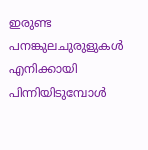ഇരുണ്ട പനങ്കുലചുരുളുകള്‍
എനിക്കായി പിന്നിയിടുമ്പോള്‍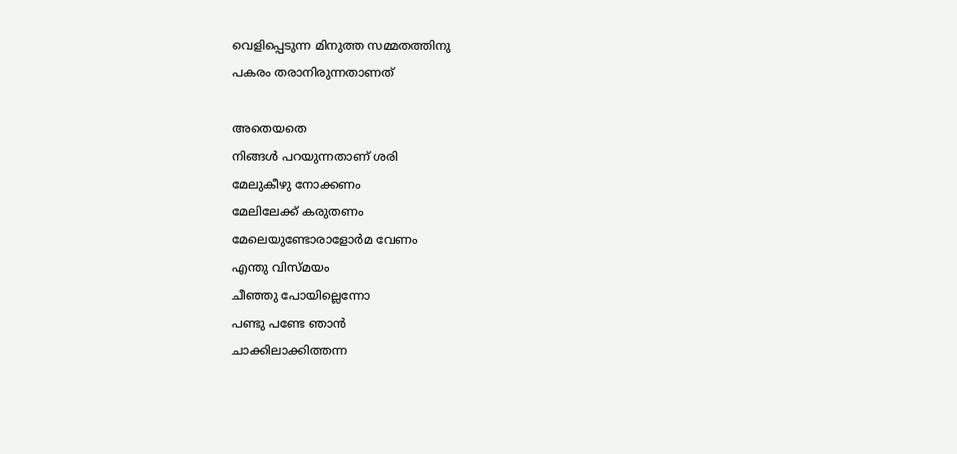വെളിപ്പെടുന്ന മിനുത്ത സമ്മതത്തിനു
പകരം തരാനിരുന്നതാണത്

അതെയതെ
നിങ്ങള്‍ പറയുന്നതാണ് ശരി
മേലുകീഴു നോക്കണം
മേലിലേക്ക് കരുതണം
മേലെയുണ്ടോരാളോര്‍മ വേണം
എന്തു വിസ്മയം
ചീഞ്ഞു പോയില്ലെന്നോ
പണ്ടു പണ്ടേ ഞാന്‍
ചാക്കിലാക്കിത്തന്ന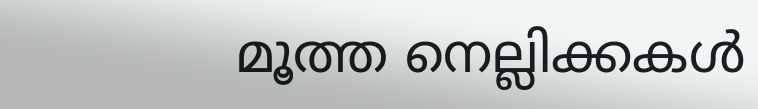മൂത്ത നെല്ലിക്കകള്‍